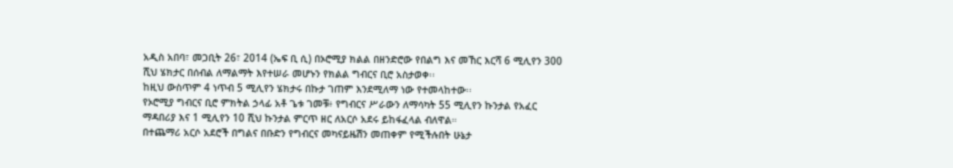አዲስ አበባ፣ መጋቢት 26፣ 2014 (ኤፍ ቢ ሲ) በኦሮሚያ ክልል በዘንድሮው የበልግ እና መኸር እርሻ 6 ሚሊየን 300 ሺህ ሄክታር በሰብል ለማልማት እየተሠራ መሆኑን የክልል ግብርና ቢሮ አስታወቀ፡፡
ከዚህ ውስጥም 4 ነጥብ 5 ሚሊየን ሄክታሩ በኩታ ገጠም እንደሚለማ ነው የተመላከተው፡፡
የኦሮሚያ ግብርና ቢሮ ምክትል ኃላፊ አቶ ጌቱ ገመቹ፥ የግብርና ሥራውን ለማሳካት 55 ሚሊየን ኩንታል የአፈር ማዳበሪያ እና 1 ሚሊየን 10 ሺህ ኩንታል ምርጥ ዘር ለአርሶ አደሩ ይከፋፈላል ብለዋል።
በተጨማሪ አርሶ አደሮች በግልና በቡድን የግብርና መካናይዜሽን መጠቀም የሚችሉበት ሁኔታ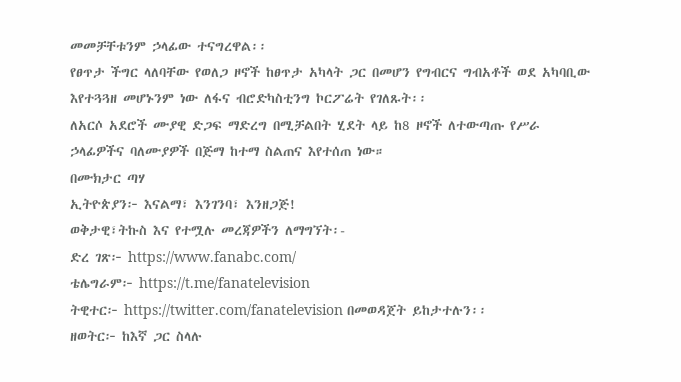መመቻቸቱንም ኃላፊው ተናግረዋል፡፡
የፀጥታ ችግር ላለባቸው የወለጋ ዞኖች ከፀጥታ አካላት ጋር በመሆን የግብርና ግብአቶች ወደ አካባቢው እየተጓጓዘ መሆኑንም ነው ለፋና ብሮድካስቲንግ ኮርፖሬት የገለጹት፡፡
ለአርሶ አደሮች ሙያዊ ድጋፍ ማድረግ በሚቻልበት ሂደት ላይ ከ8 ዞኖች ለተውጣጡ የሥራ ኃላፊዎችና ባለሙያዎች በጅማ ከተማ ስልጠና እየተሰጠ ነው።
በሙክታር ጣሃ
ኢትዮጵያን፦ እናልማ፣ እንገንባ፣ እንዘጋጅ!
ወቅታዊ፣ትኩስ እና የተሟሉ መረጃዎችን ለማግኘት፡-
ድረ ገጽ፦ https://www.fanabc.com/
ቴሌግራም፦ https://t.me/fanatelevision
ትዊተር፦ https://twitter.com/fanatelevision በመወዳጀት ይከታተሉን፡፡
ዘወትር፦ ከእኛ ጋር ስላሉ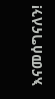እናመሰግናለን!